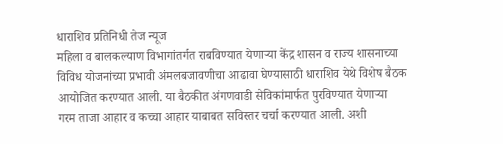धाराशिव प्रतिनिधी तेज न्यूज
महिला व बालकल्याण विभागांतर्गत राबविण्यात येणाऱ्या केंद्र शासन व राज्य शासनाच्या विविध योजनांच्या प्रभावी अंमलबजावणीचा आढावा घेण्यासाठी धाराशिव येथे विशेष बैठक आयोजित करण्यात आली. या बैठकीत अंगणवाडी सेविकांमार्फत पुरविण्यात येणाऱ्या गरम ताजा आहार व कच्चा आहार याबाबत सविस्तर चर्चा करण्यात आली. अशी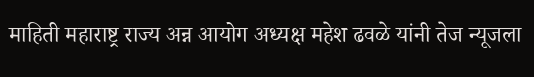माहिती महाराष्ट्र राज्य अन्न आयोग अध्यक्ष महेश ढवळे यांनी तेज न्यूजला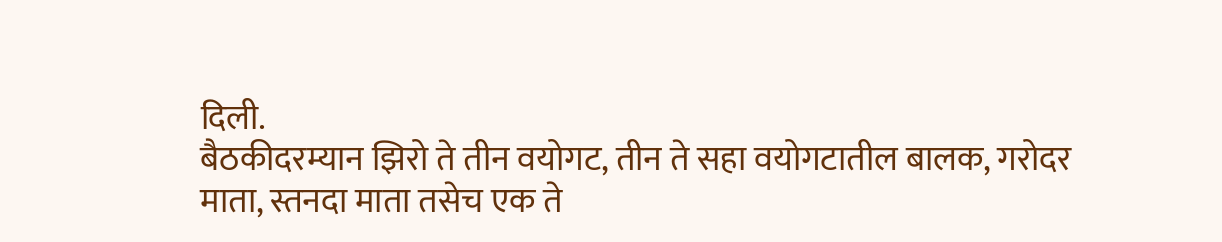दिली.
बैठकीदरम्यान झिरो ते तीन वयोगट, तीन ते सहा वयोगटातील बालक, गरोदर माता, स्तनदा माता तसेच एक ते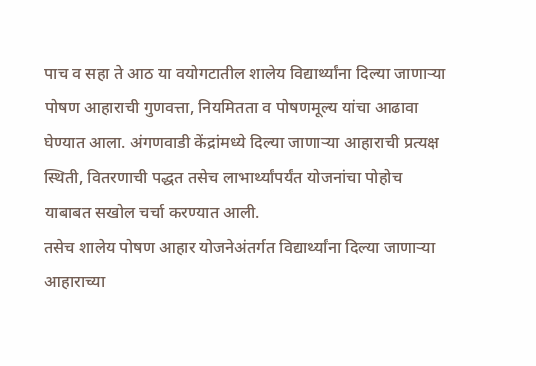पाच व सहा ते आठ या वयोगटातील शालेय विद्यार्थ्यांना दिल्या जाणाऱ्या पोषण आहाराची गुणवत्ता, नियमितता व पोषणमूल्य यांचा आढावा घेण्यात आला. अंगणवाडी केंद्रांमध्ये दिल्या जाणाऱ्या आहाराची प्रत्यक्ष स्थिती, वितरणाची पद्धत तसेच लाभार्थ्यांपर्यंत योजनांचा पोहोच याबाबत सखोल चर्चा करण्यात आली.
तसेच शालेय पोषण आहार योजनेअंतर्गत विद्यार्थ्यांना दिल्या जाणाऱ्या आहाराच्या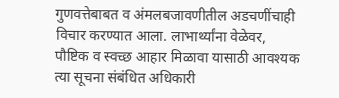गुणवत्तेबाबत व अंमलबजावणीतील अडचणींचाही विचार करण्यात आला. लाभार्थ्यांना वेळेवर, पौष्टिक व स्वच्छ आहार मिळावा यासाठी आवश्यक त्या सूचना संबंधित अधिकारी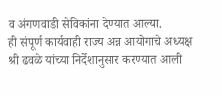व अंगणवाडी सेविकांना देण्यात आल्या.
ही संपूर्ण कार्यवाही राज्य अन्न आयोगाचे अध्यक्ष श्री ढवळे यांच्या निर्देशानुसार करण्यात आली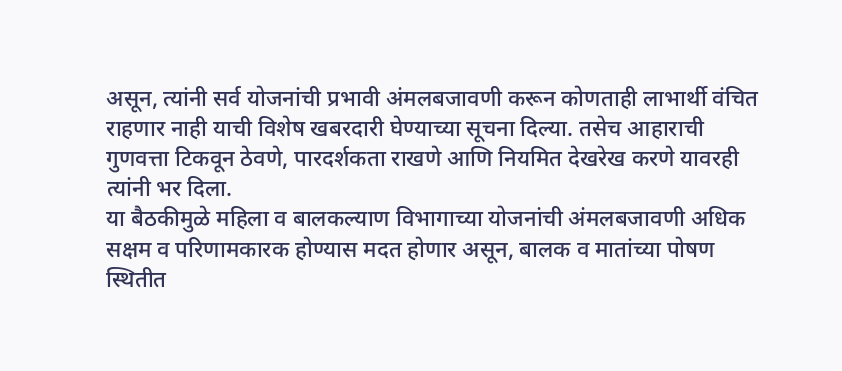असून, त्यांनी सर्व योजनांची प्रभावी अंमलबजावणी करून कोणताही लाभार्थी वंचित राहणार नाही याची विशेष खबरदारी घेण्याच्या सूचना दिल्या. तसेच आहाराची गुणवत्ता टिकवून ठेवणे, पारदर्शकता राखणे आणि नियमित देखरेख करणे यावरही त्यांनी भर दिला.
या बैठकीमुळे महिला व बालकल्याण विभागाच्या योजनांची अंमलबजावणी अधिक सक्षम व परिणामकारक होण्यास मदत होणार असून, बालक व मातांच्या पोषण स्थितीत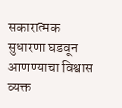सकारात्मक सुधारणा घडवून आणण्याचा विश्वास व्यक्त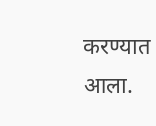करण्यात आला.